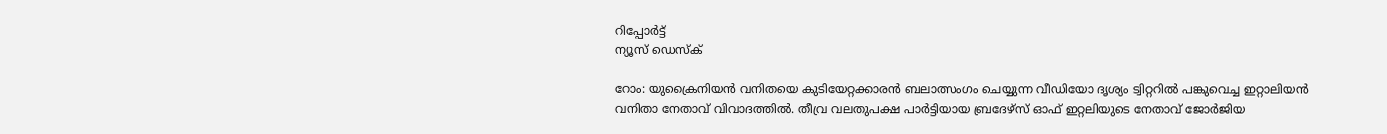റിപ്പോര്‍ട്ട്
ന്യൂസ് ഡെസ്ക്

റോം: യുക്രൈനിയന്‍ വനിതയെ കുടിയേറ്റക്കാരന്‍ ബലാത്സംഗം ചെയ്യുന്ന വീഡിയോ ദൃശ്യം ട്വിറ്ററില്‍ പങ്കുവെച്ച ഇറ്റാലിയന്‍ വനിതാ നേതാവ് വിവാദത്തില്‍. തീവ്ര വലതുപക്ഷ പാര്‍ട്ടിയായ ബ്രദേഴ്സ് ഓഫ് ഇറ്റലിയുടെ നേതാവ് ജോര്‍ജിയ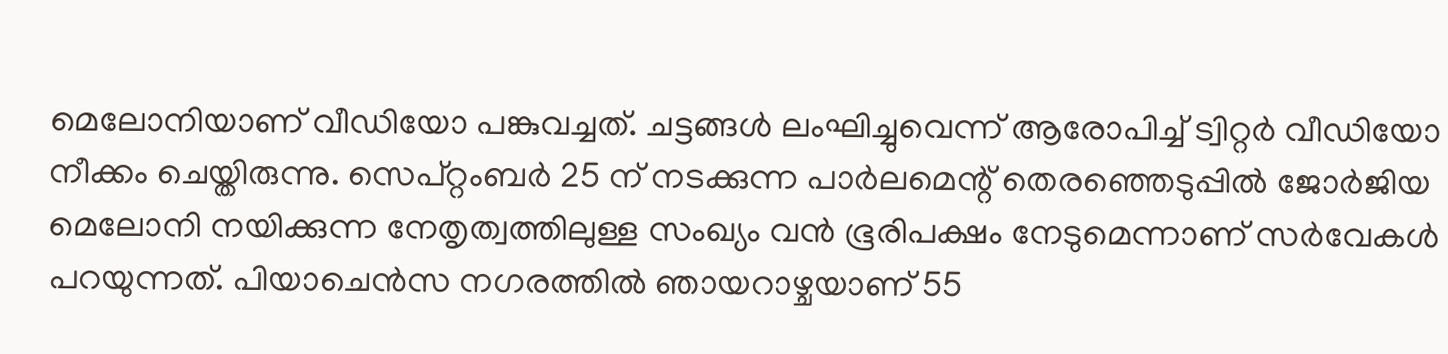മെലോനിയാണ് വീഡിയോ പങ്കുവച്ചത്. ചട്ടങ്ങള്‍ ലംഘിച്ചുവെന്ന് ആരോപിച്ച് ട്വിറ്റര്‍ വീഡിയോ നീക്കം ചെയ്തിരുന്നു. സെപ്റ്റംബര്‍ 25 ന് നടക്കുന്ന പാര്‍ലമെന്റ് തെരഞ്ഞെടുപ്പില്‍ ജോര്‍ജിയ മെലോനി നയിക്കുന്ന നേതൃത്വത്തിലുള്ള സംഖ്യം വന്‍ ഭൂരിപക്ഷം നേടുമെന്നാണ് സര്‍വേകള്‍ പറയുന്നത്. പിയാചെന്‍സ നഗരത്തില്‍ ഞായറാഴ്ചയാണ് 55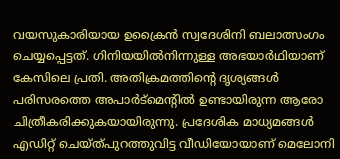വയസുകാരിയായ ഉക്രൈന്‍ സ്വദേശിനി ബലാത്സംഗം ചെയ്യപ്പെട്ടത്. ഗിനിയയില്‍നിന്നുള്ള അഭയാര്‍ഥിയാണ് കേസിലെ പ്രതി. അതിക്രമത്തിന്റെ ദൃശ്യങ്ങള്‍ പരിസരത്തെ അപാര്‍ട്മെന്റില്‍ ഉണ്ടായിരുന്ന ആരോ ചിത്രീകരിക്കുകയായിരുന്നു. പ്രദേശിക മാധ്യമങ്ങള്‍ എഡിറ്റ് ചെയ്ത്പുറത്തുവിട്ട വീഡിയോയാണ് മെലോനി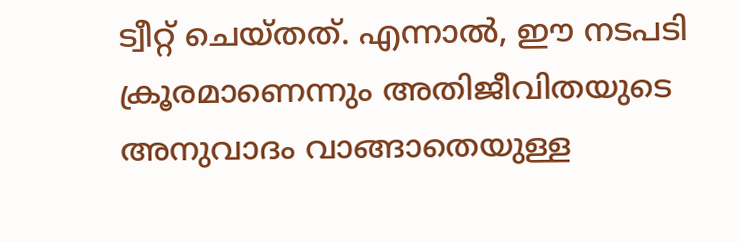ട്വീറ്റ് ചെയ്തത്. എന്നാല്‍, ഈ നടപടി ക്രൂരമാണെന്നും അതിജീവിതയുടെ അനുവാദം വാങ്ങാതെയുള്ള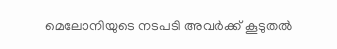മെലോനിയുടെ നടപടി അവര്‍ക്ക് കൂടുതല്‍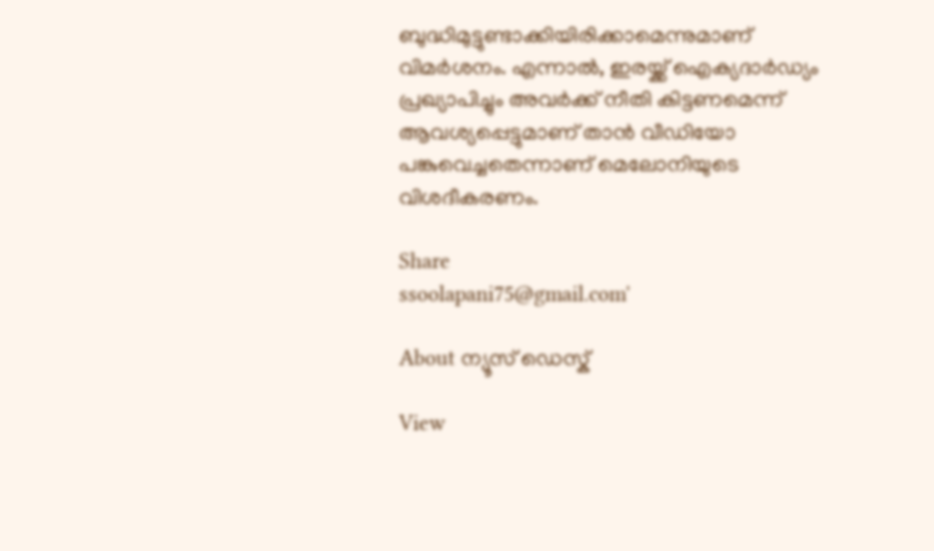ബുദ്ധിമുട്ടുണ്ടാക്കിയിരിക്കാമെന്നുമാണ് വിമര്‍ശനം. എന്നാല്‍, ഇരയ്ക്ക് ഐക്യദാര്‍ഡ്യം പ്രഖ്യാപിച്ചും അവര്‍ക്ക് നീതി കിട്ടണമെന്ന് ആവശ്യപ്പെട്ടുമാണ് താന്‍ വീഡിയോ പങ്കുവെച്ചതെന്നാണ് മെലോനിയുടെ വിശദീകരണം.

Share
ssoolapani75@gmail.com'

About ന്യൂസ് ഡെസ്ക്

View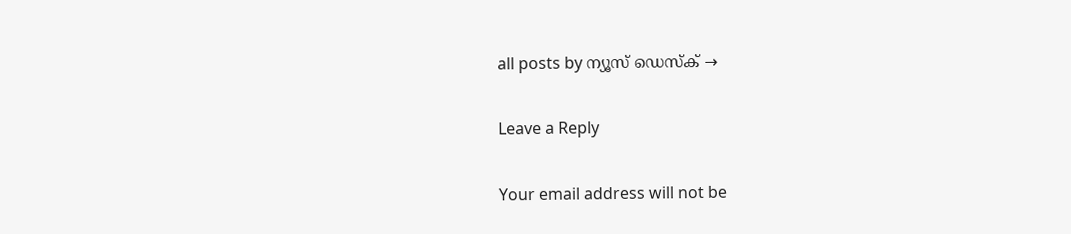all posts by ന്യൂസ് ഡെസ്ക് →

Leave a Reply

Your email address will not be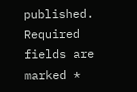published. Required fields are marked *